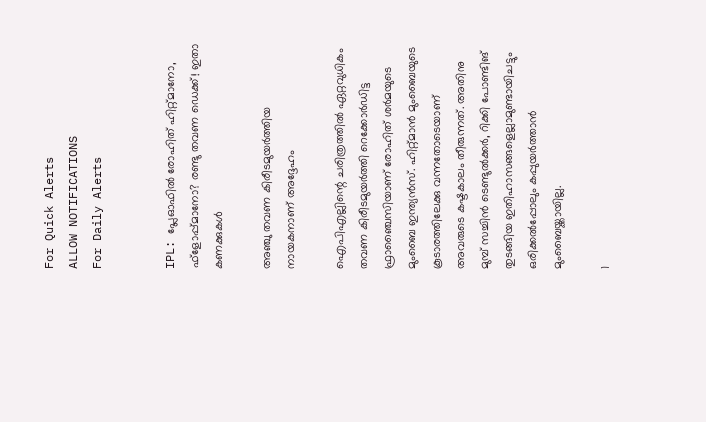For Quick Alerts
ALLOW NOTIFICATIONS
For Daily Alerts


IPL: പ്ലേഓഫില്‍ രോഹിത് ഹിറ്റ്മാനോ, ഫ്‌ളോപ്പ്മാനോ? രണ്ടു തവണ ഡെക്ക്! ഇതാ കണക്കുകള്‍

അഞ്ചു തവണ കിരീടമുയര്‍ത്തിയ നായകനാണ് അദ്ദേഹം

ഐപിഎല്ലിന്റെ ചരിത്രത്തില്‍ ഏറ്റവുധികം തവണ കിരീടമുയര്‍ത്തി റെക്കോര്‍ഡിട്ട ഫ്രാഞ്ചൈസിയാണ് രോഹിത് ശര്‍മയുടെ മുംബൈ ഇന്ത്യന്‍സ്. ഹിറ്റ്മാന്‍ മുംബൈയുടെ കൂടാരത്തിലേക്കു വന്നതോടെയാണ് അവരുടെ കഷ്ടകാലം തീരുന്നത്. അതിനു മുമ്പ് സച്ചിന്‍ ടെണ്ടുല്‍ക്കര്‍, റിക്കി പോണ്ടിങ് തുടങ്ങിയ ഇതിഹാസങ്ങളെല്ലാമുണ്ടായിചട്ടും ഒരിക്കല്‍പ്പോലും കപ്പുയര്‍ത്താന്‍ മുംബൈയ്ക്കായില്ല.

1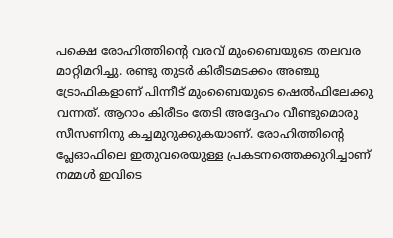പക്ഷെ രോഹിത്തിന്റെ വരവ് മുംബൈയുടെ തലവര മാറ്റിമറിച്ചു. രണ്ടു തുടര്‍ കിരീടമടക്കം അഞ്ചു ട്രോഫികളാണ് പിന്നീട് മുംബൈയുടെ ഷെല്‍ഫിലേക്കു വന്നത്. ആറാം കിരീടം തേടി അദ്ദേഹം വീണ്ടുമൊരു സീസണിനു കച്ചമുറുക്കുകയാണ്. രോഹിത്തിന്റെ പ്ലേഓഫിലെ ഇതുവരെയുള്ള പ്രകടനത്തെക്കുറിച്ചാണ് നമ്മള്‍ ഇവിടെ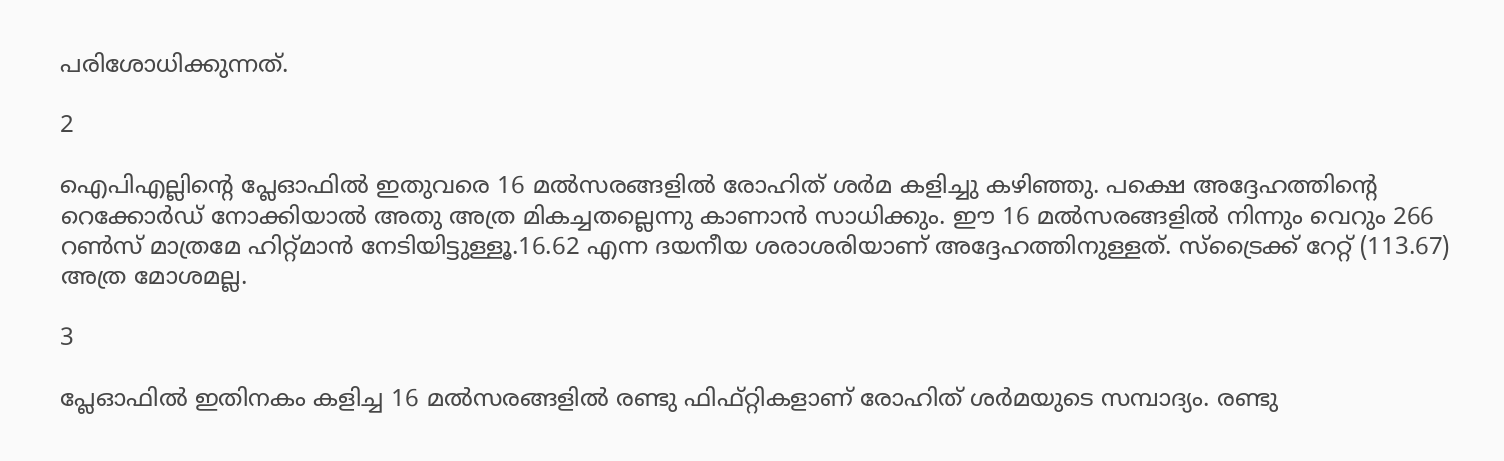പരിശോധിക്കുന്നത്.

2

ഐപിഎല്ലിന്റെ പ്ലേഓഫില്‍ ഇതുവരെ 16 മല്‍സരങ്ങളില്‍ രോഹിത് ശര്‍മ കളിച്ചു കഴിഞ്ഞു. പക്ഷെ അദ്ദേഹത്തിന്റെ റെക്കോര്‍ഡ് നോക്കിയാല്‍ അതു അത്ര മികച്ചതല്ലെന്നു കാണാന്‍ സാധിക്കും. ഈ 16 മല്‍സരങ്ങളില്‍ നിന്നും വെറും 266 റണ്‍സ് മാത്രമേ ഹിറ്റ്മാന്‍ നേടിയിട്ടുള്ളൂ.16.62 എന്ന ദയനീയ ശരാശരിയാണ് അദ്ദേഹത്തിനുള്ളത്. സ്‌ട്രൈക്ക് റേറ്റ് (113.67) അത്ര മോശമല്ല.

3

പ്ലേഓഫില്‍ ഇതിനകം കളിച്ച 16 മല്‍സരങ്ങളില്‍ രണ്ടു ഫിഫ്റ്റികളാണ് രോഹിത് ശര്‍മയുടെ സമ്പാദ്യം. രണ്ടു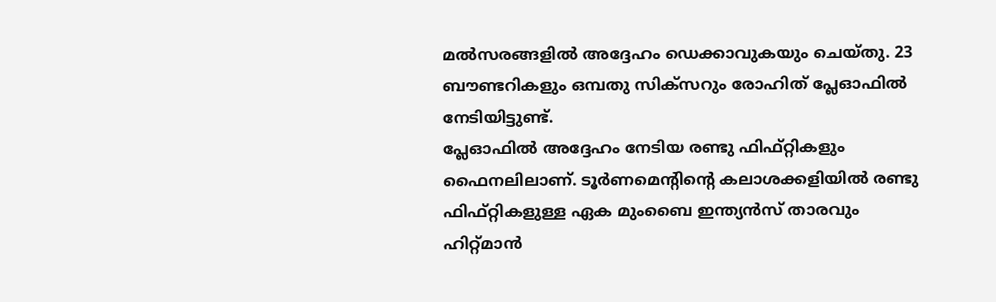മല്‍സരങ്ങളില്‍ അദ്ദേഹം ഡെക്കാവുകയും ചെയ്തു. 23 ബൗണ്ടറികളും ഒമ്പതു സിക്‌സറും രോഹിത് പ്ലേഓഫില്‍ നേടിയിട്ടുണ്ട്.
പ്ലേഓഫില്‍ അദ്ദേഹം നേടിയ രണ്ടു ഫിഫ്റ്റികളും ഫൈനലിലാണ്. ടൂര്‍ണമെന്റിന്റെ കലാശക്കളിയില്‍ രണ്ടു ഫിഫ്റ്റികളുള്ള ഏക മുംബൈ ഇന്ത്യന്‍സ് താരവും ഹിറ്റ്മാന്‍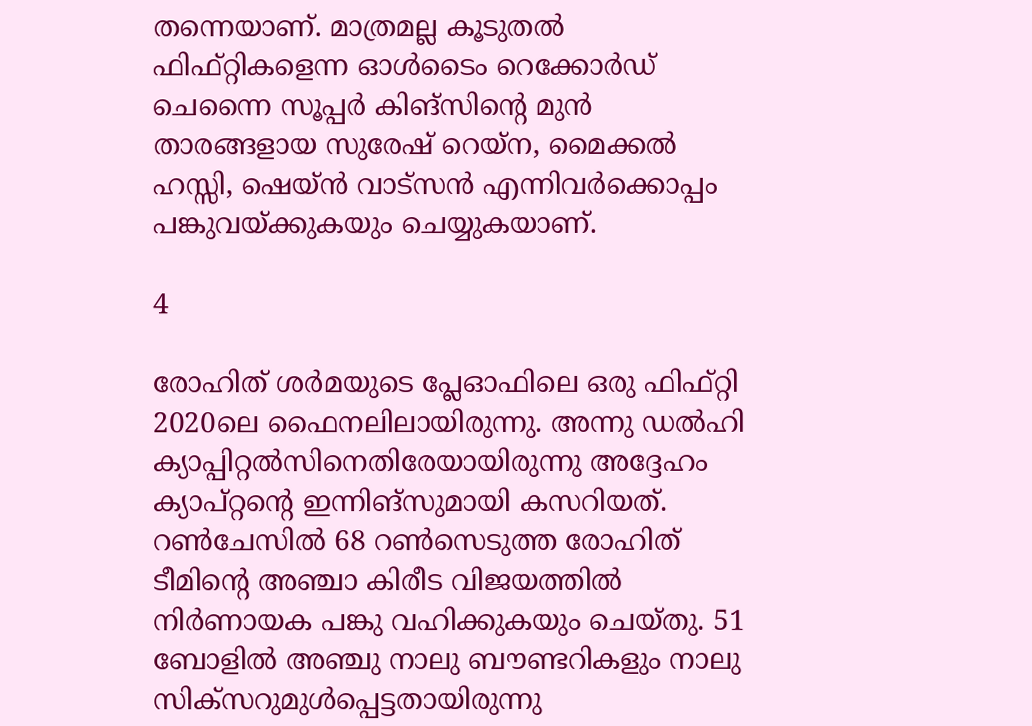തന്നെയാണ്. മാത്രമല്ല കൂടുതല്‍ ഫിഫ്റ്റികളെന്ന ഓള്‍ടൈം റെക്കോര്‍ഡ് ചെന്നൈ സൂപ്പര്‍ കിങ്‌സിന്റെ മുന്‍ താരങ്ങളായ സുരേഷ് റെയ്‌ന, മൈക്കല്‍ ഹസ്സി, ഷെയ്ന്‍ വാട്‌സന്‍ എന്നിവര്‍ക്കൊപ്പം പങ്കുവയ്ക്കുകയും ചെയ്യുകയാണ്.

4

രോഹിത് ശര്‍മയുടെ പ്ലേഓഫിലെ ഒരു ഫിഫ്റ്റി 2020ലെ ഫൈനലിലായിരുന്നു. അന്നു ഡല്‍ഹി ക്യാപ്പിറ്റല്‍സിനെതിരേയായിരുന്നു അദ്ദേഹം ക്യാപ്റ്റന്റെ ഇന്നിങ്‌സുമായി കസറിയത്. റണ്‍ചേസില്‍ 68 റണ്‍സെടുത്ത രോഹിത് ടീമിന്റെ അഞ്ചാ കിരീട വിജയത്തില്‍ നിര്‍ണായക പങ്കു വഹിക്കുകയും ചെയ്തു. 51 ബോളില്‍ അഞ്ചു നാലു ബൗണ്ടറികളും നാലു സിക്‌സറുമുള്‍പ്പെട്ടതായിരുന്നു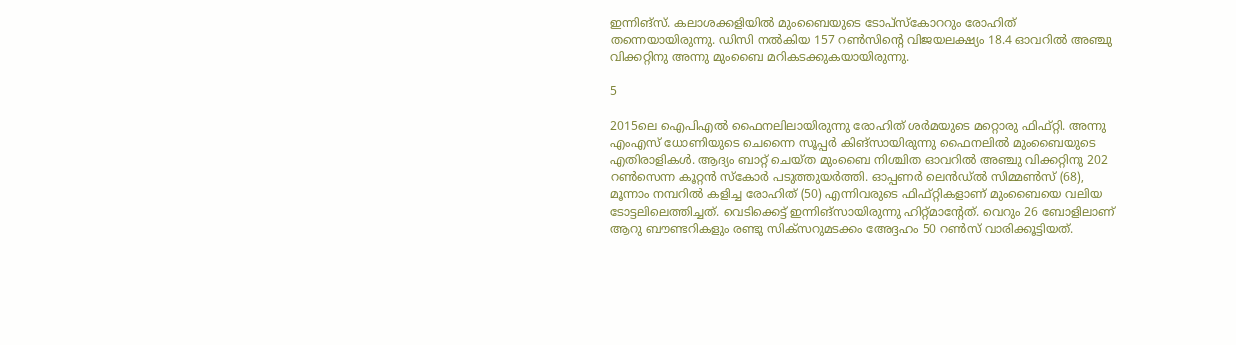ഇന്നിങ്‌സ്. കലാശക്കളിയില്‍ മുംബൈയുടെ ടോപ്‌സ്‌കോററും രോഹിത് തന്നെയായിരുന്നു. ഡിസി നല്‍കിയ 157 റണ്‍സിന്റെ വിജയലക്ഷ്യം 18.4 ഓവറില്‍ അഞ്ചു വിക്കറ്റിനു അന്നു മുംബൈ മറികടക്കുകയായിരുന്നു.

5

2015ലെ ഐപിഎല്‍ ഫൈനലിലായിരുന്നു രോഹിത് ശര്‍മയുടെ മറ്റൊരു ഫിഫ്റ്റി. അന്നു എംഎസ് ധോണിയുടെ ചെന്നൈ സൂപ്പര്‍ കിങ്‌സായിരുന്നു ഫൈനലില്‍ മുംബൈയുടെ എതിരാളികള്‍. ആദ്യം ബാറ്റ് ചെയ്ത മുംബൈ നിശ്ചിത ഓവറില്‍ അഞ്ചു വിക്കറ്റിനു 202 റണ്‍സെന്ന കൂറ്റന്‍ സ്‌കോര്‍ പടുത്തുയര്‍ത്തി. ഓപ്പണര്‍ ലെന്‍ഡ്ല്‍ സിമ്മണ്‍സ് (68), മൂന്നാം നമ്പറില്‍ കളിച്ച രോഹിത് (50) എന്നിവരുടെ ഫിഫ്റ്റികളാണ് മുംബൈയെ വലിയ ടോട്ടലിലെത്തിച്ചത്. വെടിക്കെട്ട് ഇന്നിങ്‌സായിരുന്നു ഹിറ്റ്മാന്റേത്. വെറും 26 ബോളിലാണ് ആറു ബൗണ്ടറികളും രണ്ടു സിക്‌സറുമടക്കം അേദ്ദഹം 50 റണ്‍സ് വാരിക്കൂട്ടിയത്.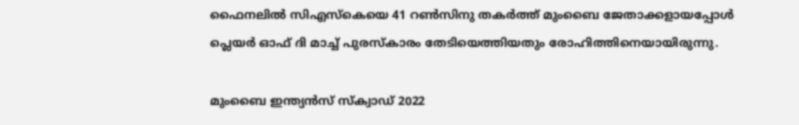ഫൈനലില്‍ സിഎസ്‌കെയെ 41 റണ്‍സിനു തകര്‍ത്ത് മുംബൈ ജേതാക്കളായപ്പോള്‍ പ്ലെയര്‍ ഓഫ് ദി മാച്ച് പുരസ്‌കാരം തേടിയെത്തിയതും രോഹിത്തിനെയായിരുന്നു.

മുംബൈ ഇന്ത്യന്‍സ് സ്ക്വാഡ് 2022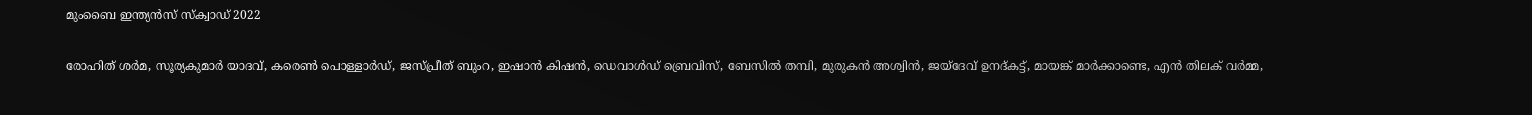മുംബൈ ഇന്ത്യന്‍സ് സ്ക്വാഡ് 2022

രോഹിത് ശര്‍മ, സൂര്യകുമാര്‍ യാദവ്, കരെണ്‍ പൊള്ളാര്‍ഡ്, ജസ്പ്രീത് ബുംറ, ഇഷാന്‍ കിഷന്‍, ഡെവാള്‍ഡ് ബ്രെവിസ്, ബേസില്‍ തമ്പി, മുരുകന്‍ അശ്വിന്‍, ജയ്‌ദേവ് ഉനദ്കട്ട്, മായങ്ക് മാര്‍ക്കാണ്ടെ, എന്‍ തിലക് വര്‍മ്മ,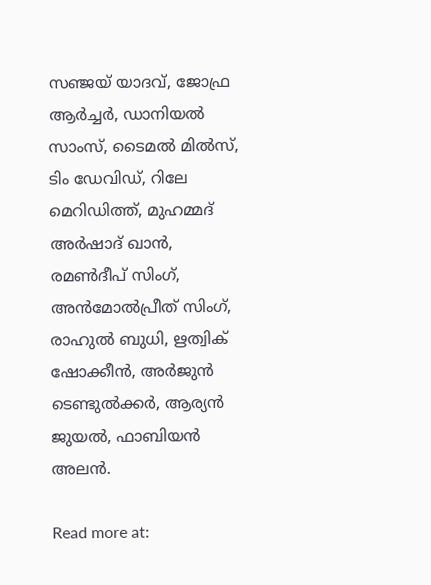സഞ്ജയ് യാദവ്, ജോഫ്ര ആര്‍ച്ചര്‍, ഡാനിയല്‍ സാംസ്, ടൈമല്‍ മില്‍സ്, ടിം ഡേവിഡ്, റിലേ മെറിഡിത്ത്, മുഹമ്മദ് അര്‍ഷാദ് ഖാന്‍, രമണ്‍ദീപ് സിംഗ്, അന്‍മോല്‍പ്രീത് സിംഗ്, രാഹുല്‍ ബുധി, ഋത്വിക് ഷോക്കീന്‍, അര്‍ജുന്‍ ടെണ്ടുല്‍ക്കര്‍, ആര്യന്‍ ജുയല്‍, ഫാബിയന്‍ അലന്‍.

Read more at: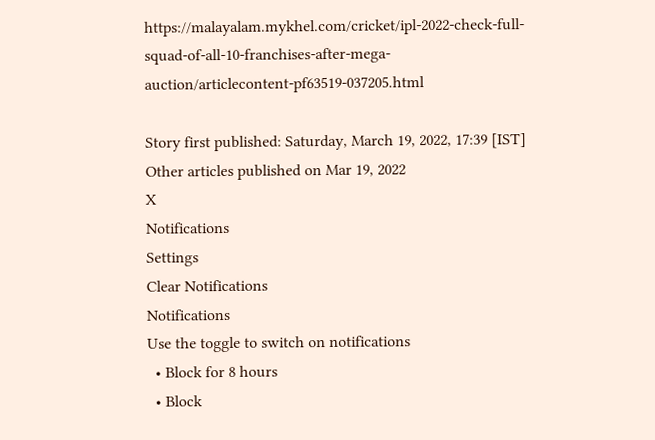https://malayalam.mykhel.com/cricket/ipl-2022-check-full-squad-of-all-10-franchises-after-mega-auction/articlecontent-pf63519-037205.html

Story first published: Saturday, March 19, 2022, 17:39 [IST]
Other articles published on Mar 19, 2022
X
Notifications
Settings
Clear Notifications
Notifications
Use the toggle to switch on notifications
  • Block for 8 hours
  • Block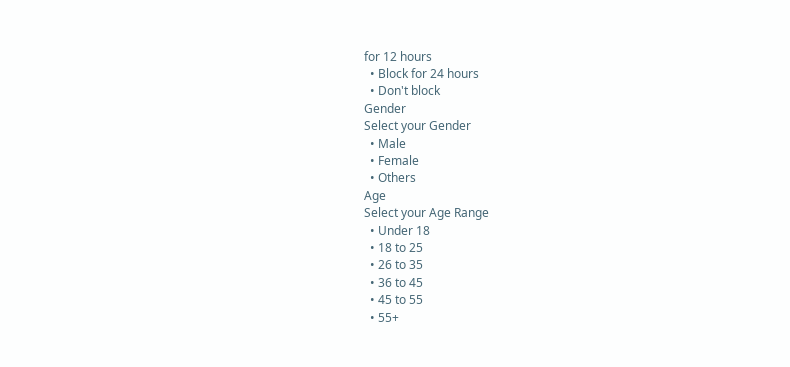for 12 hours
  • Block for 24 hours
  • Don't block
Gender
Select your Gender
  • Male
  • Female
  • Others
Age
Select your Age Range
  • Under 18
  • 18 to 25
  • 26 to 35
  • 36 to 45
  • 45 to 55
  • 55+